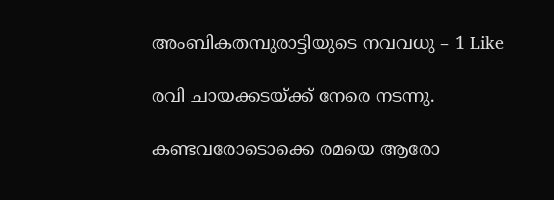അംബികതമ്പുരാട്ടിയുടെ നവവധു – 1 Like

രവി ചായക്കടയ്ക്ക് നേരെ നടന്നു.

കണ്ടവരോടൊക്കെ രമയെ ആരോ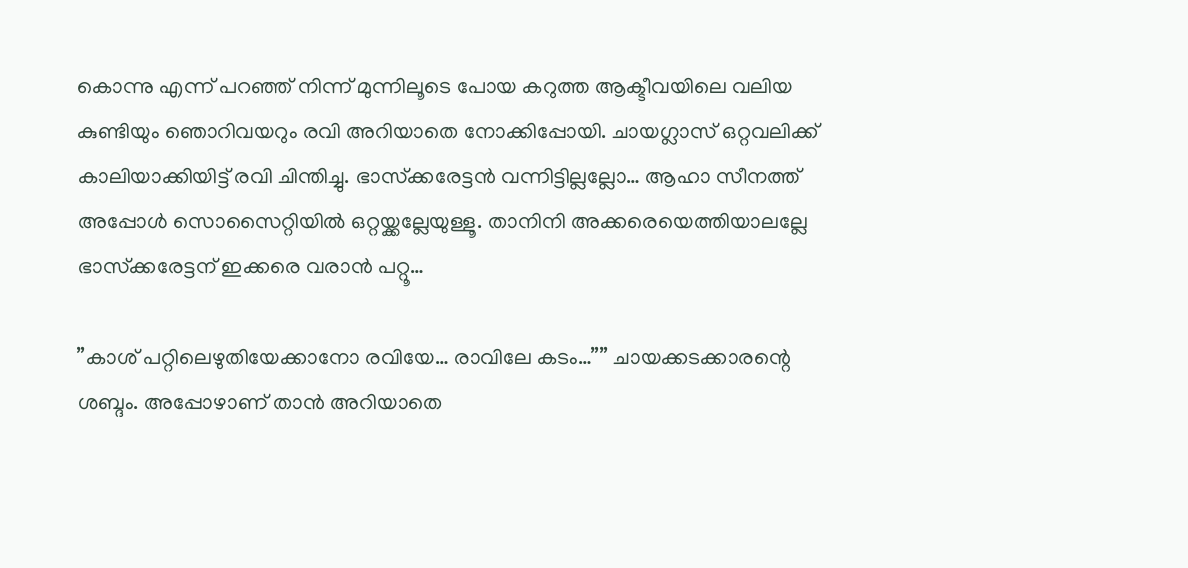കൊന്നു എന്ന് പറഞ്ഞ് നിന്ന് മുന്നിലൂടെ പോയ കറുത്ത ആക്ടീവയിലെ വലിയ കുണ്ടിയും ഞൊറിവയറും രവി അറിയാതെ നോക്കിപ്പോയി. ചായഗ്ലാസ് ഒറ്റവലിക്ക് കാലിയാക്കിയിട്ട് രവി ചിന്തിച്ചു. ഭാസ്‌ക്കരേട്ടന്‍ വന്നിട്ടില്ലല്ലോ… ആഹാ സീനത്ത് അപ്പോള്‍ സൊസൈറ്റിയില്‍ ഒറ്റയ്ക്കല്ലേയുള്ളൂ. താനിനി അക്കരെയെത്തിയാലല്ലേ ഭാസ്‌ക്കരേട്ടന് ഇക്കരെ വരാന്‍ പറ്റൂ…

”കാശ് പറ്റിലെഴുതിയേക്കാനോ രവിയേ… രാവിലേ കടം…”” ചായക്കടക്കാരന്റെ ശബ്ദം. അപ്പോഴാണ് താന്‍ അറിയാതെ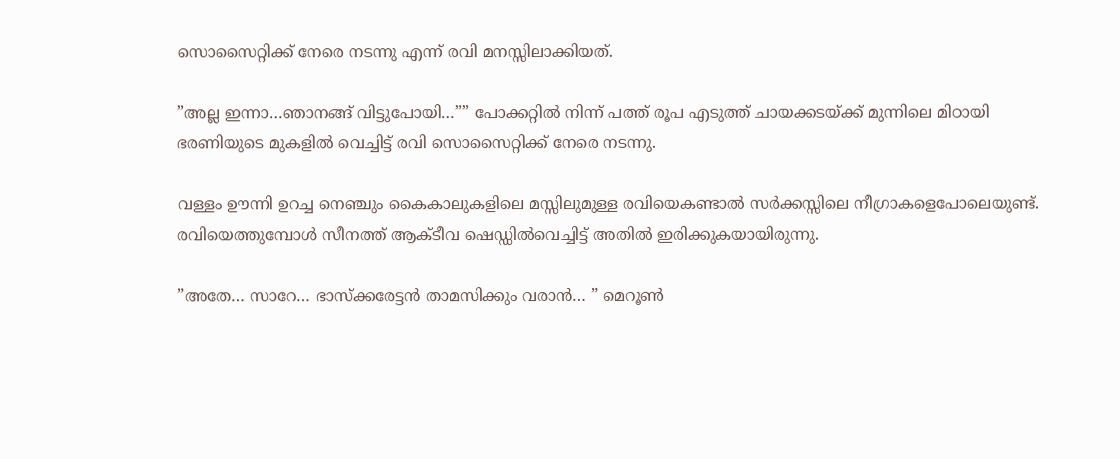സൊസൈറ്റിക്ക് നേരെ നടന്നു എന്ന് രവി മനസ്സിലാക്കിയത്.

”അല്ല ഇന്നാ…ഞാനങ്ങ് വിട്ടുപോയി…”” പോക്കറ്റില്‍ നിന്ന് പത്ത് രൂപ എടുത്ത് ചായക്കടയ്ക്ക് മുന്നിലെ മിഠായി ഭരണിയുടെ മുകളില്‍ വെച്ചിട്ട് രവി സൊസൈറ്റിക്ക് നേരെ നടന്നു.

വള്ളം ഊന്നി ഉറച്ച നെഞ്ചും കൈകാലുകളിലെ മസ്സിലുമുള്ള രവിയെകണ്ടാല്‍ സര്‍ക്കസ്സിലെ നീഗ്രാകളെപോലെയുണ്ട്.
രവിയെത്തുമ്പോള്‍ സീനത്ത് ആക്ടീവ ഷെഡ്ഡില്‍വെച്ചിട്ട് അതില്‍ ഇരിക്കുകയായിരുന്നു.

”അതേ… സാറേ… ഭാസ്‌ക്കരേട്ടന്‍ താമസിക്കും വരാന്‍… ” മെറൂണ്‍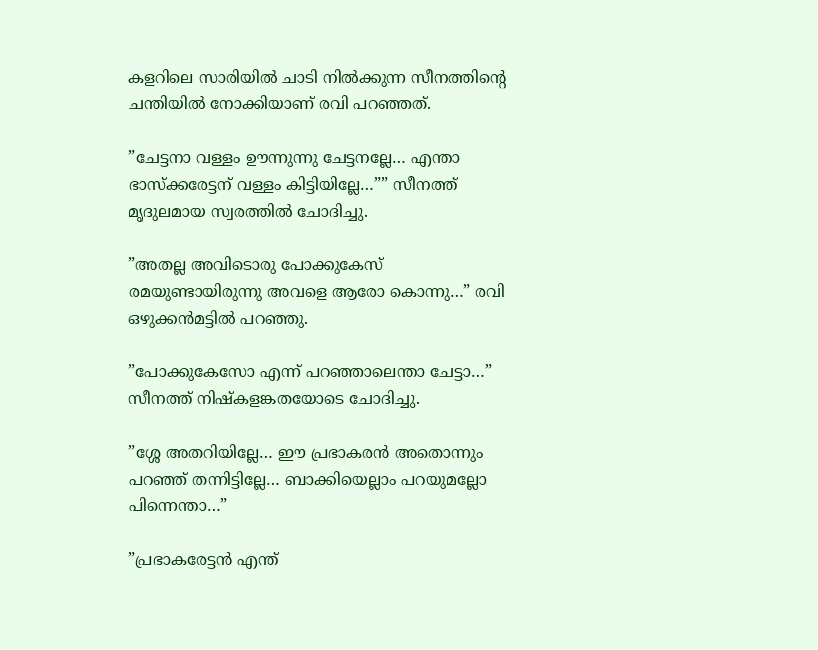കളറിലെ സാരിയില്‍ ചാടി നില്‍ക്കുന്ന സീനത്തിന്റെ ചന്തിയില്‍ നോക്കിയാണ് രവി പറഞ്ഞത്.

”ചേട്ടനാ വള്ളം ഊന്നുന്നു ചേട്ടനല്ലേ… എന്താ ഭാസ്‌ക്കരേട്ടന് വള്ളം കിട്ടിയില്ലേ…”” സീനത്ത് മൃദുലമായ സ്വരത്തില്‍ ചോദിച്ചു.

”അതല്ല അവിടൊരു പോക്കുകേസ് രമയുണ്ടായിരുന്നു അവളെ ആരോ കൊന്നു…” രവി ഒഴുക്കന്‍മട്ടില്‍ പറഞ്ഞു.

”പോക്കുകേസോ എന്ന് പറഞ്ഞാലെന്താ ചേട്ടാ…” സീനത്ത് നിഷ്‌കളങ്കതയോടെ ചോദിച്ചു.

”ശ്ശേ അതറിയില്ലേ… ഈ പ്രഭാകരന്‍ അതൊന്നും പറഞ്ഞ് തന്നിട്ടില്ലേ… ബാക്കിയെല്ലാം പറയുമല്ലോ പിന്നെന്താ…”

”പ്രഭാകരേട്ടന്‍ എന്ത്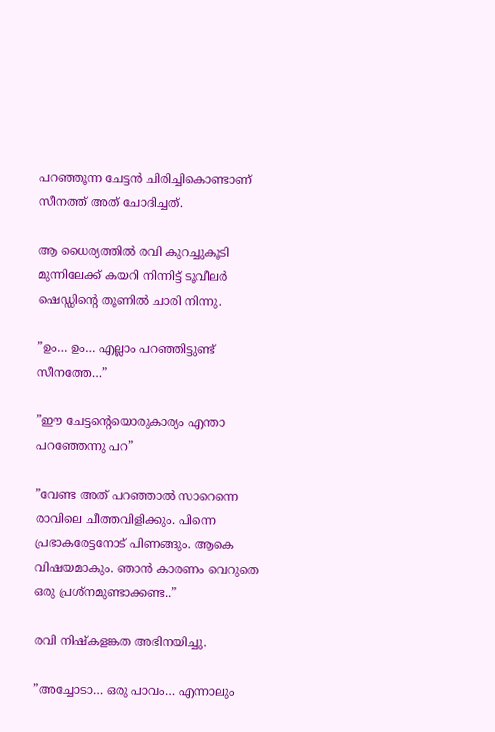പറഞ്ഞൂന്ന ചേട്ടന്‍ ചിരിച്ചികൊണ്ടാണ് സീനത്ത് അത് ചോദിച്ചത്.

ആ ധൈര്യത്തില്‍ രവി കുറച്ചുകൂടി മുന്നിലേക്ക് കയറി നിന്നിട്ട് ടൂവീലര്‍ ഷെഡ്ഡിന്റെ തൂണില്‍ ചാരി നിന്നു.

”ഉം… ഉം… എല്ലാം പറഞ്ഞിട്ടുണ്ട് സീനത്തേ…”

”ഈ ചേട്ടന്റെയൊരുകാര്യം എന്താ പറഞ്ഞേന്നു പറ”

”വേണ്ട അത് പറഞ്ഞാല്‍ സാറെന്നെ രാവിലെ ചീത്തവിളിക്കും. പിന്നെ പ്രഭാകരേട്ടനോട് പിണങ്ങും. ആകെ വിഷയമാകും. ഞാന്‍ കാരണം വെറുതെ ഒരു പ്രശ്‌നമുണ്ടാക്കണ്ട..”

രവി നിഷ്‌കളങ്കത അഭിനയിച്ചു.

”അച്ചോടാ… ഒരു പാവം… എന്നാലും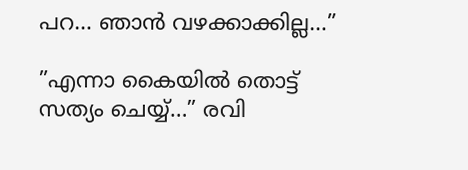പറ… ഞാന്‍ വഴക്കാക്കില്ല…”

”എന്നാ കൈയില്‍ തൊട്ട് സത്യം ചെയ്യ്…” രവി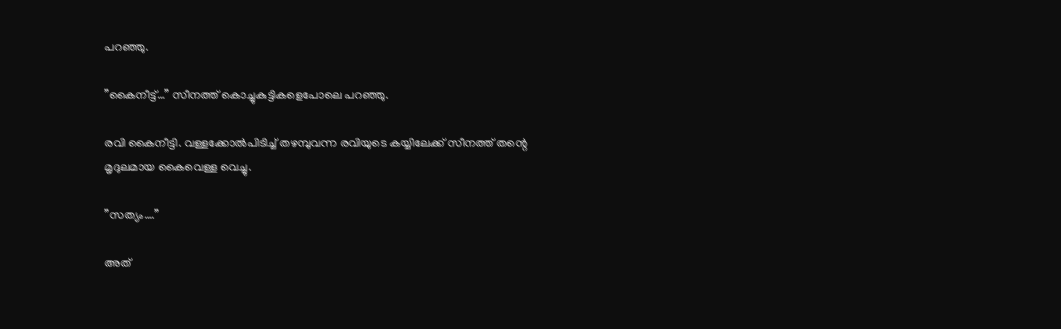പറഞ്ഞു.

”കൈനീട്ട്…” സീനത്ത് കൊച്ചുകുട്ടികളെപോലെ പറഞ്ഞു.

രവി കൈനീട്ടി. വള്ളക്കോല്‍പിടിച്ച് തഴമ്പുവന്ന രവിയുടെ കയ്യിലേക്ക് സീനത്ത് തന്റെ മൃദുലമായ കൈവെള്ള വെച്ചു.

”സത്യം….”

അത്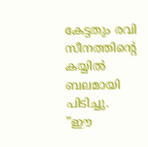കേട്ടതും രവി സീനത്തിന്റെ കയ്യില്‍ ബലമായി പിടിച്ചു.
”ഈ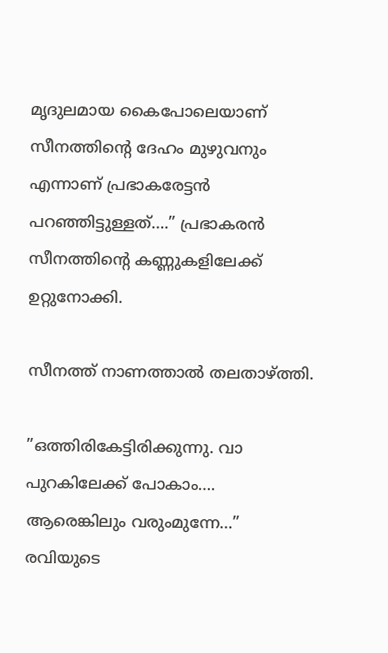മൃദുലമായ കൈപോലെയാണ് സീനത്തിന്റെ ദേഹം മുഴുവനും എന്നാണ് പ്രഭാകരേട്ടന്‍ പറഞ്ഞിട്ടുള്ളത്….” പ്രഭാകരന്‍ സീനത്തിന്റെ കണ്ണുകളിലേക്ക് ഉറ്റുനോക്കി.

സീനത്ത് നാണത്താല്‍ തലതാഴ്ത്തി.

”ഒത്തിരികേട്ടിരിക്കുന്നു. വാ പുറകിലേക്ക് പോകാം…. ആരെങ്കിലും വരുംമുന്നേ…” രവിയുടെ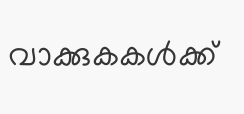വാക്കുകകള്‍ക്ക്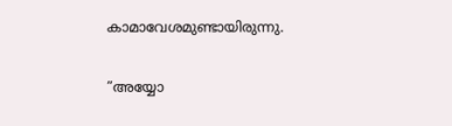കാമാവേശമുണ്ടായിരുന്നു.

”അയ്യോ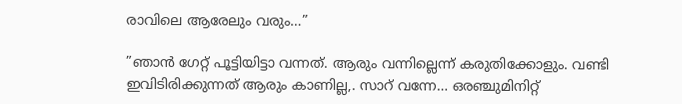രാവിലെ ആരേലും വരും…”

”ഞാന്‍ ഗേറ്റ് പൂട്ടിയിട്ടാ വന്നത്. ആരും വന്നില്ലെന്ന് കരുതിക്കോളും. വണ്ടി ഇവിടിരിക്കുന്നത് ആരും കാണില്ല,. സാറ് വന്നേ… ഒരഞ്ചുമിനിറ്റ്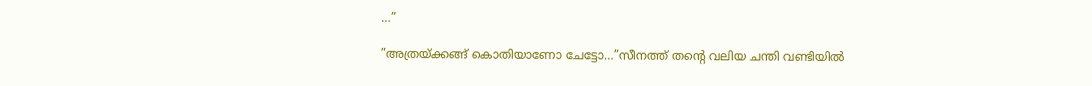…”

”അത്രയ്ക്കങ്ങ് കൊതിയാണോ ചേട്ടോ…”സീനത്ത് തന്റെ വലിയ ചന്തി വണ്ടിയില്‍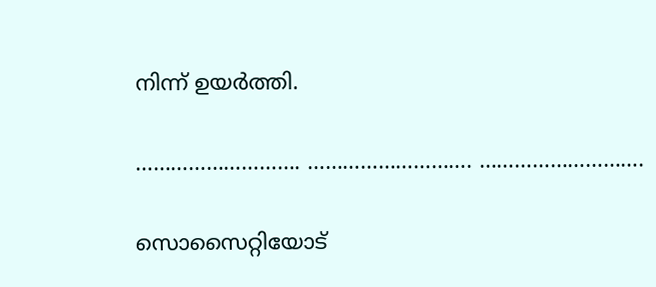നിന്ന് ഉയര്‍ത്തി.

………………………. ………………………. ……………………….

സൊസൈറ്റിയോട്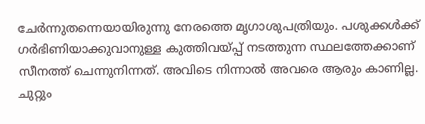ചേര്‍ന്നുതന്നെയായിരുന്നു നേരത്തെ മൃഗാശുപത്രിയും. പശുക്കള്‍ക്ക് ഗര്‍ഭിണിയാക്കുവാനുള്ള കുത്തിവയ്പ്പ് നടത്തുന്ന സ്ഥലത്തേക്കാണ് സീനത്ത് ചെന്നുനിന്നത്. അവിടെ നിന്നാല്‍ അവരെ ആരും കാണില്ല. ചുറ്റും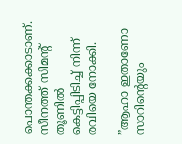പൊന്തക്കക്കാടാണ്. സീനത്ത് സിമന്റ് തൂണില്‍ കെട്ടിപ്പിടിച്ച് നിന്ന് രവിയെ നോക്കി.

”ആഹാ ഇതാണോ സാറിന്റെയും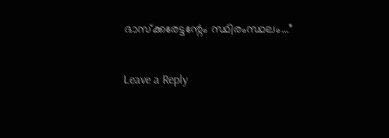ഭാസ്‌ക്കരേട്ടന്റേം സ്ഥിരംസ്ഥലം…”

Leave a Reply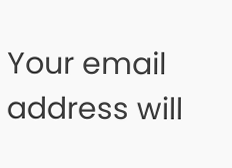Your email address will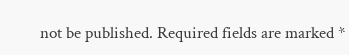not be published. Required fields are marked *